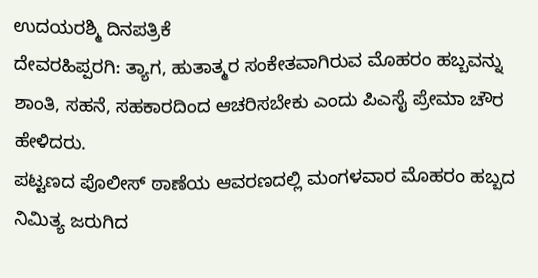ಉದಯರಶ್ಮಿ ದಿನಪತ್ರಿಕೆ
ದೇವರಹಿಪ್ಪರಗಿ: ತ್ಯಾಗ, ಹುತಾತ್ಮರ ಸಂಕೇತವಾಗಿರುವ ಮೊಹರಂ ಹಬ್ಬವನ್ನು ಶಾಂತಿ, ಸಹನೆ, ಸಹಕಾರದಿಂದ ಆಚರಿಸಬೇಕು ಎಂದು ಪಿಎಸೈ ಪ್ರೇಮಾ ಚೌರ ಹೇಳಿದರು.
ಪಟ್ಟಣದ ಪೊಲೀಸ್ ಠಾಣೆಯ ಆವರಣದಲ್ಲಿ ಮಂಗಳವಾರ ಮೊಹರಂ ಹಬ್ಬದ ನಿಮಿತ್ಯ ಜರುಗಿದ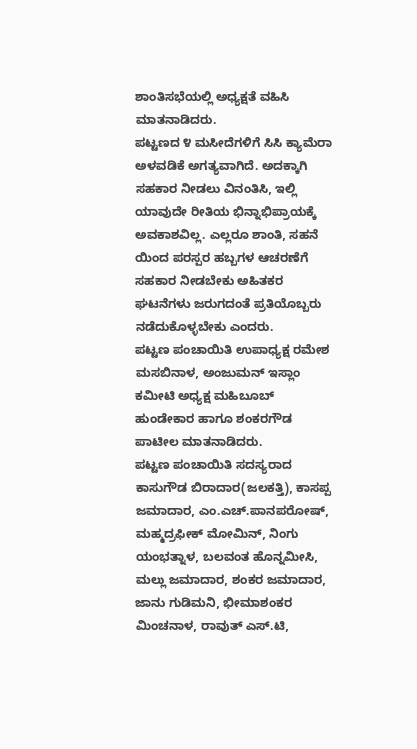ಶಾಂತಿಸಭೆಯಲ್ಲಿ ಅಧ್ಯಕ್ಷತೆ ವಹಿಸಿ ಮಾತನಾಡಿದರು.
ಪಟ್ಟಣದ ೪ ಮಸೀದೆಗಳಿಗೆ ಸಿಸಿ ಕ್ಯಾಮೆರಾ ಅಳವಡಿಕೆ ಅಗತ್ಯವಾಗಿದೆ. ಅದಕ್ಕಾಗಿ ಸಹಕಾರ ನೀಡಲು ವಿನಂತಿಸಿ, ಇಲ್ಲಿ ಯಾವುದೇ ರೀತಿಯ ಭಿನ್ನಾಭಿಪ್ರಾಯಕ್ಕೆ ಅವಕಾಶವಿಲ್ಲ. ಎಲ್ಲರೂ ಶಾಂತಿ, ಸಹನೆ ಯಿಂದ ಪರಸ್ಪರ ಹಬ್ಬಗಳ ಆಚರಣೆಗೆ ಸಹಕಾರ ನೀಡಬೇಕು ಅಹಿತಕರ ಘಟನೆಗಳು ಜರುಗದಂತೆ ಪ್ರತಿಯೊಬ್ಬರು ನಡೆದುಕೊಳ್ಳಬೇಕು ಎಂದರು.
ಪಟ್ಟಣ ಪಂಚಾಯಿತಿ ಉಪಾಧ್ಯಕ್ಷ ರಮೇಶ ಮಸಬಿನಾಳ, ಅಂಜುಮನ್ ಇಸ್ಲಾಂ ಕಮೀಟಿ ಅಧ್ಯಕ್ಷ ಮಹಿಬೂಬ್ ಹುಂಡೇಕಾರ ಹಾಗೂ ಶಂಕರಗೌಡ ಪಾಟೀಲ ಮಾತನಾಡಿದರು.
ಪಟ್ಟಣ ಪಂಚಾಯಿತಿ ಸದಸ್ಯರಾದ ಕಾಸುಗೌಡ ಬಿರಾದಾರ(ಜಲಕತ್ತಿ), ಕಾಸಪ್ಪ ಜಮಾದಾರ, ಎಂ.ಎಚ್.ಪಾನಪರೋಷ್, ಮಹ್ಮದ್ರಫೀಕ್ ಮೋಮಿನ್, ನಿಂಗು ಯಂಭತ್ನಾಳ, ಬಲವಂತ ಹೊನ್ನಮೀಸಿ, ಮಲ್ಲು ಜಮಾದಾರ, ಶಂಕರ ಜಮಾದಾರ, ಜಾನು ಗುಡಿಮನಿ, ಭೀಮಾಶಂಕರ ಮಿಂಚನಾಳ, ರಾವುತ್ ಎಸ್.ಟಿ,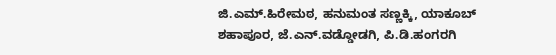ಜಿ.ಎಮ್.ಹಿರೇಮಠ, ಹನುಮಂತ ಸಣ್ಣಕ್ಕಿ, ಯಾಕೂಬ್ ಶಹಾಪೂರ, ಜೆ.ಎನ್.ವಡ್ಡೋಡಗಿ, ಪಿ.ಡಿ.ಹಂಗರಗಿ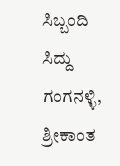ಸಿಬ್ಬಂದಿ ಸಿದ್ದು ಗಂಗನಳ್ಳಿ, ಶ್ರೀಕಾಂತ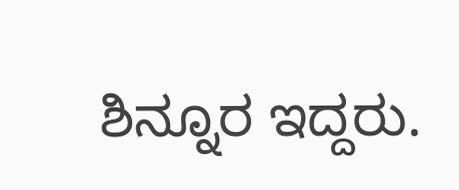ಶಿನ್ನೂರ ಇದ್ದರು.